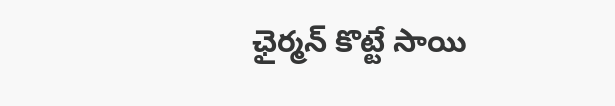ఛైర్మన్ కొట్టే సాయి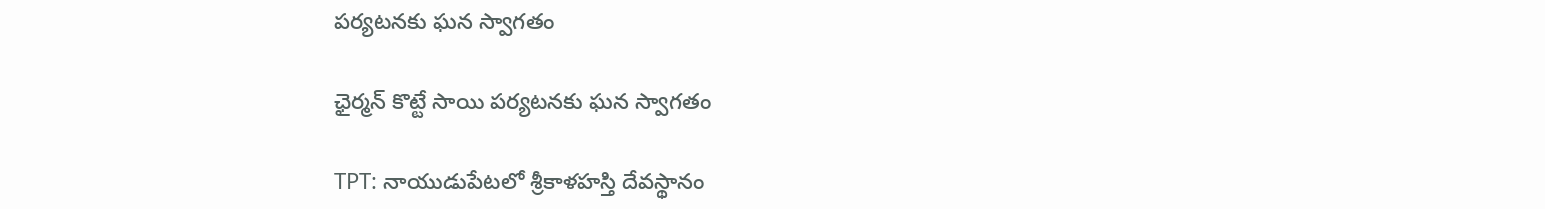పర్యటనకు ఘన స్వాగతం

ఛైర్మన్ కొట్టే సాయి పర్యటనకు ఘన స్వాగతం

TPT: నాయుడుపేటలో శ్రీకాళహస్తి దేవస్థానం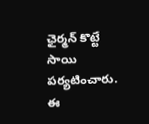ఛైర్మన్ కొట్టే సాయి పర్యటించారు. ఈ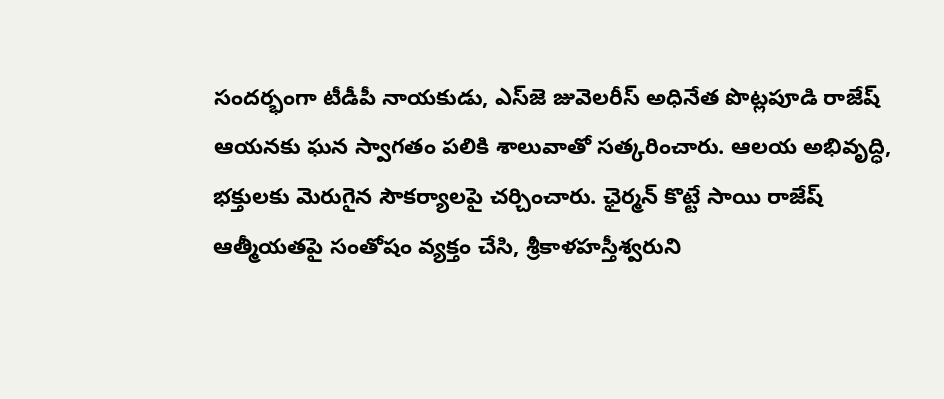సందర్భంగా టీడీపీ నాయకుడు, ఎస్‌జె జువెలరీస్ అధినేత పొట్లపూడి రాజేష్ ఆయనకు ఘన స్వాగతం పలికి శాలువాతో సత్కరించారు. ఆలయ అభివృద్ధి, భక్తులకు మెరుగైన సౌకర్యాలపై చర్చించారు. ఛైర్మన్ కొట్టే సాయి రాజేష్ ఆత్మీయతపై సంతోషం వ్యక్తం చేసి, శ్రీకాళహస్తీశ్వరుని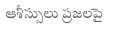ఆశీస్సులు ప్రజలపై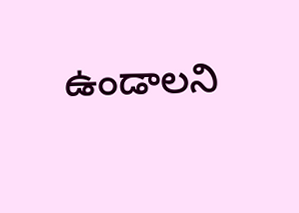ఉండాలని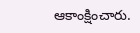ఆకాంక్షించారు.